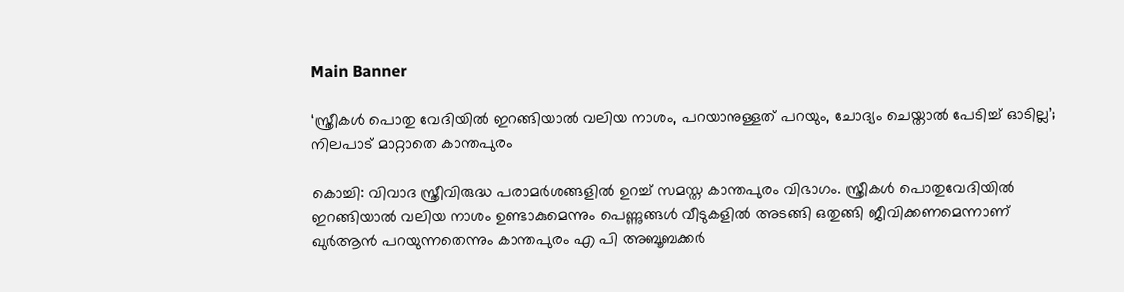Main Banner

‘സ്ത്രീകള്‍ പൊതു വേദിയില്‍ ഇറങ്ങിയാല്‍ വലിയ നാശം, പറയാനുള്ളത് പറയും, ചോദ്യം ചെയ്താല്‍ പേടിച്ച് ഓടില്ല’; നിലപാട് മാറ്റാതെ കാന്തപുരം

കൊച്ചി: വിവാദ സ്ത്രീവിരുദ്ധ പരാമര്‍ശങ്ങളില്‍ ഉറച്ച് സമസ്ത കാന്തപുരം വിഭാഗം. സ്ത്രീകള്‍ പൊതുവേദിയില്‍ ഇറങ്ങിയാല്‍ വലിയ നാശം ഉണ്ടാകുമെന്നും പെണ്ണുങ്ങള്‍ വീടുകളില്‍ അടങ്ങി ഒതുങ്ങി ജീവിക്കണമെന്നാണ് ഖുര്‍ആന്‍ പറയുന്നതെന്നും കാന്തപുരം എ പി അബൂബക്കര്‍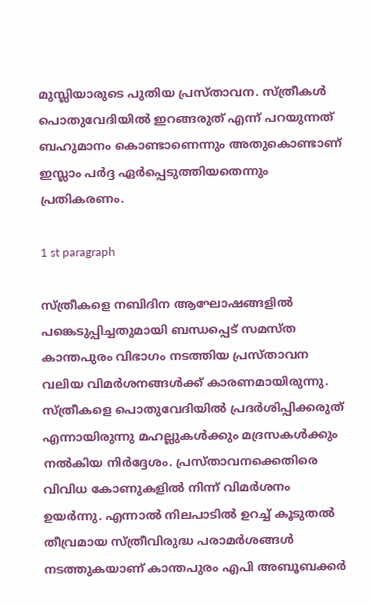മുസ്ലിയാരുടെ പുതിയ പ്രസ്താവന. സ്ത്രീകള്‍ പൊതുവേദിയില്‍ ഇറങ്ങരുത് എന്ന് പറയുന്നത് ബഹുമാനം കൊണ്ടാണെന്നും അതുകൊണ്ടാണ് ഇസ്ലാം പര്‍ദ്ദ ഏര്‍പ്പെടുത്തിയതെന്നും പ്രതികരണം.

1 st paragraph

സ്ത്രീകളെ നബിദിന ആഘോഷങ്ങളില്‍ പങ്കെടുപ്പിച്ചതുമായി ബന്ധപ്പെട് സമസ്ത കാന്തപുരം വിഭാഗം നടത്തിയ പ്രസ്താവന വലിയ വിമര്‍ശനങ്ങള്‍ക്ക് കാരണമായിരുന്നു. സ്ത്രീകളെ പൊതുവേദിയില്‍ പ്രദര്‍ശിപ്പിക്കരുത് എന്നായിരുന്നു മഹല്ലുകള്‍ക്കും മദ്രസകള്‍ക്കും നല്‍കിയ നിര്‍ദ്ദേശം. പ്രസ്താവനക്കെതിരെ വിവിധ കോണുകളില്‍ നിന്ന് വിമര്‍ശനം ഉയര്‍ന്നു. എന്നാല്‍ നിലപാടില്‍ ഉറച്ച് കൂടുതല്‍ തീവ്രമായ സ്ത്രീവിരുദ്ധ പരാമര്‍ശങ്ങള്‍ നടത്തുകയാണ് കാന്തപുരം എപി അബൂബക്കര്‍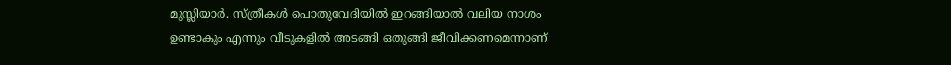മുസ്ലിയാര്‍. സ്ത്രീകള്‍ പൊതുവേദിയില്‍ ഇറങ്ങിയാല്‍ വലിയ നാശം ഉണ്ടാകും എന്നും വീടുകളില്‍ അടങ്ങി ഒതുങ്ങി ജീവിക്കണമെന്നാണ്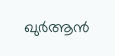ഖുര്‍ആന്‍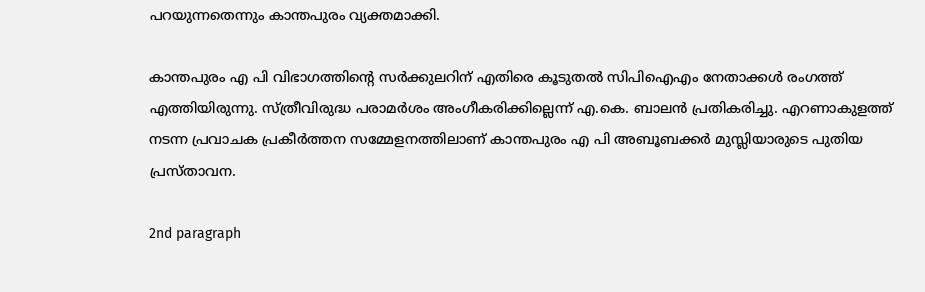പറയുന്നതെന്നും കാന്തപുരം വ്യക്തമാക്കി.

കാന്തപുരം എ പി വിഭാഗത്തിന്റെ സര്‍ക്കുലറിന് എതിരെ കൂടുതല്‍ സിപിഐഎം നേതാക്കള്‍ രംഗത്ത് എത്തിയിരുന്നു. സ്ത്രീവിരുദ്ധ പരാമര്‍ശം അംഗീകരിക്കില്ലെന്ന് എ.കെ. ബാലന്‍ പ്രതികരിച്ചു. എറണാകുളത്ത് നടന്ന പ്രവാചക പ്രകീര്‍ത്തന സമ്മേളനത്തിലാണ് കാന്തപുരം എ പി അബൂബക്കര്‍ മുസ്ലിയാരുടെ പുതിയ പ്രസ്താവന.

2nd paragraph